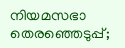നിയമസഭാ തെരഞ്ഞെടുപ്പ്;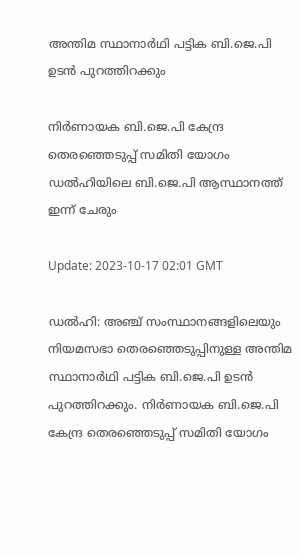അന്തിമ സ്ഥാനാർഥി പട്ടിക ബി.ജെ.പി ഉടൻ പുറത്തിറക്കും

നിർണായക ബി.ജെ.പി കേന്ദ്ര തെരഞ്ഞെടുപ്പ് സമിതി യോഗം ഡൽഹിയിലെ ബി.ജെ.പി ആസ്ഥാനത്ത് ഇന്ന് ചേരും

Update: 2023-10-17 02:01 GMT

ഡല്‍ഹി: അഞ്ച് സംസ്ഥാനങ്ങളിലെയും നിയമസഭാ തെരഞ്ഞെടുപ്പിനുള്ള അന്തിമ സ്ഥാനാർഥി പട്ടിക ബി.ജെ.പി ഉടൻ പുറത്തിറക്കും. നിർണായക ബി.ജെ.പി കേന്ദ്ര തെരഞ്ഞെടുപ്പ് സമിതി യോഗം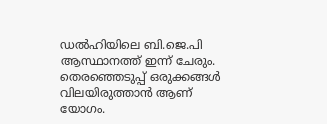ഡൽഹിയിലെ ബി.ജെ.പി ആസ്ഥാനത്ത് ഇന്ന് ചേരും. തെരഞ്ഞെടുപ്പ് ഒരുക്കങ്ങൾ വിലയിരുത്താൻ ആണ് യോഗം.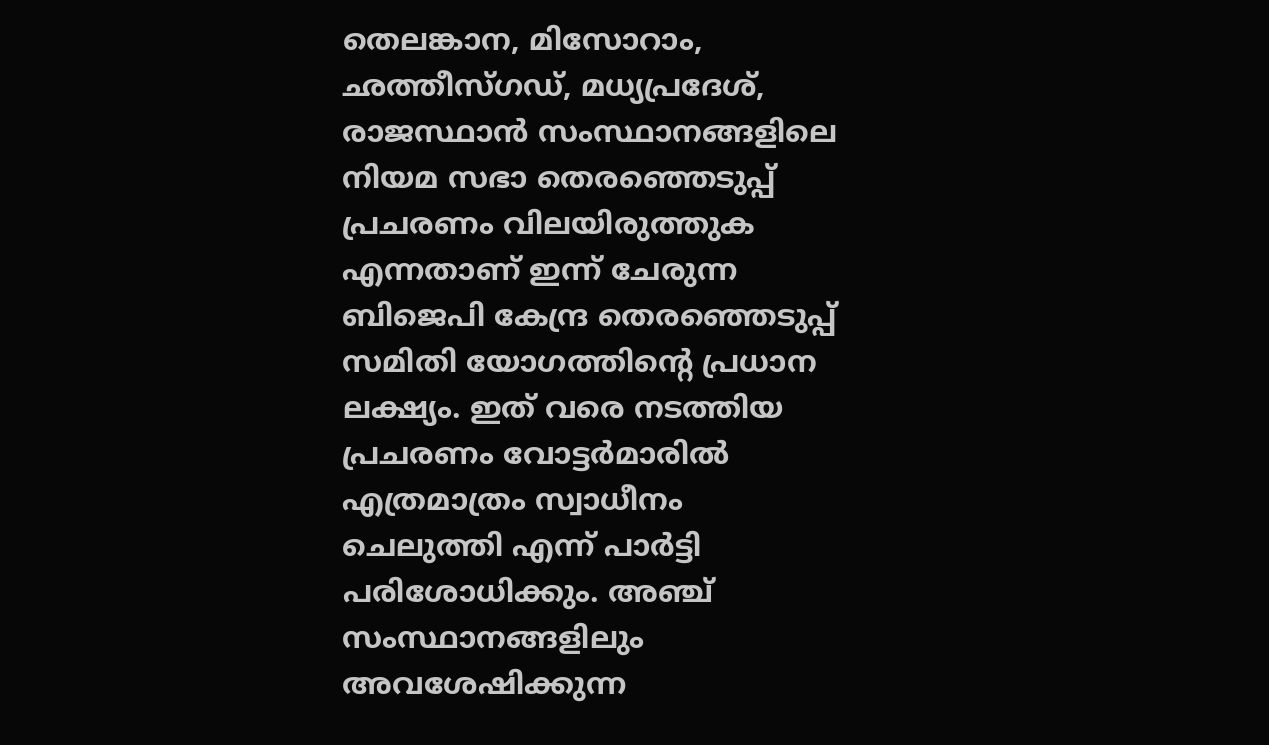തെലങ്കാന, മിസോറാം, ഛത്തീസ്ഗഡ്, മധ്യപ്രദേശ്, രാജസ്ഥാൻ സംസ്ഥാനങ്ങളിലെ നിയമ സഭാ തെരഞ്ഞെടുപ്പ് പ്രചരണം വിലയിരുത്തുക എന്നതാണ് ഇന്ന് ചേരുന്ന ബിജെപി കേന്ദ്ര തെരഞ്ഞെടുപ്പ് സമിതി യോഗത്തിൻ്റെ പ്രധാന ലക്ഷ്യം. ഇത് വരെ നടത്തിയ പ്രചരണം വോട്ടർമാരിൽ എത്രമാത്രം സ്വാധീനം ചെലുത്തി എന്ന് പാർട്ടി പരിശോധിക്കും. അഞ്ച് സംസ്ഥാനങ്ങളിലും അവശേഷിക്കുന്ന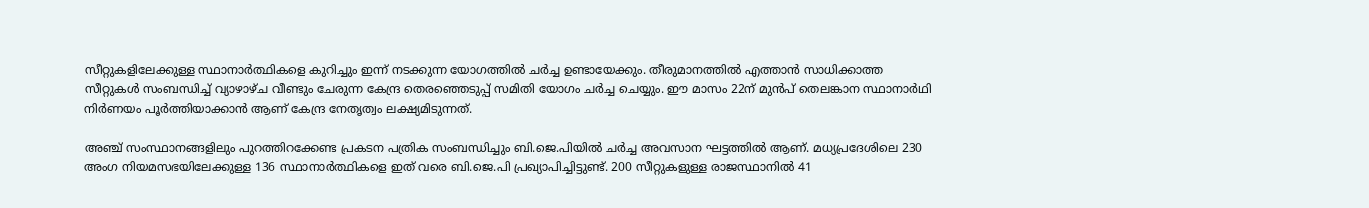സീറ്റുകളിലേക്കുള്ള സ്ഥാനാർത്ഥികളെ കുറിച്ചും ഇന്ന് നടക്കുന്ന യോഗത്തിൽ ചർച്ച ഉണ്ടായേക്കും. തീരുമാനത്തിൽ എത്താൻ സാധിക്കാത്ത സീറ്റുകൾ സംബന്ധിച്ച് വ്യാഴാഴ്ച വീണ്ടും ചേരുന്ന കേന്ദ്ര തെരഞ്ഞെടുപ്പ് സമിതി യോഗം ചർച്ച ചെയ്യും. ഈ മാസം 22ന് മുൻപ് തെലങ്കാന സ്ഥാനാർഥി നിർണയം പൂർത്തിയാക്കാൻ ആണ് കേന്ദ്ര നേതൃത്വം ലക്ഷ്യമിടുന്നത്.

അഞ്ച് സംസ്ഥാനങ്ങളിലും പുറത്തിറക്കേണ്ട പ്രകടന പത്രിക സംബന്ധിച്ചും ബി.ജെ.പിയിൽ ചർച്ച അവസാന ഘട്ടത്തിൽ ആണ്. മധ്യപ്രദേശിലെ 230 അംഗ നിയമസഭയിലേക്കുള്ള 136 സ്ഥാനാർത്ഥികളെ ഇത് വരെ ബി.ജെ.പി പ്രഖ്യാപിച്ചിട്ടുണ്ട്. 200 സീറ്റുകളുള്ള രാജസ്ഥാനിൽ 41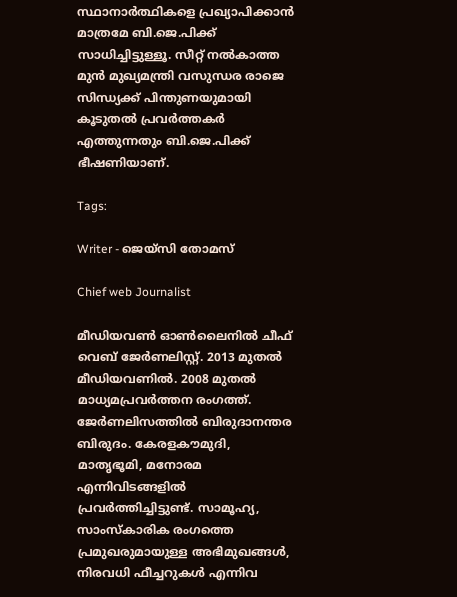സ്ഥാനാർത്ഥികളെ പ്രഖ്യാപിക്കാൻ മാത്രമേ ബി.ജെ.പിക്ക് സാധിച്ചിട്ടുള്ളൂ. സീറ്റ് നൽകാത്ത മുൻ മുഖ്യമന്ത്രി വസുന്ധര രാജെ സിന്ധ്യക്ക് പിന്തുണയുമായി കൂടുതൽ പ്രവർത്തകർ എത്തുന്നതും ബി.ജെ.പിക്ക് ഭീഷണിയാണ്.

Tags:

Writer - ജെയ്സി തോമസ്

Chief web Journalist

മീഡിയവൺ ഓൺലൈനിൽ ചീഫ് വെബ് ജേർണലിസ്റ്റ്. 2013 മുതൽ മീഡിയവണിൽ. 2008 മുതൽ മാധ്യമപ്രവർത്തന രംഗത്ത്. ജേർണലിസത്തിൽ ബിരുദാനന്തര ബിരുദം. കേരളകൗമുദി, മാതൃഭൂമി, മനോരമ എന്നിവിടങ്ങളിൽ പ്രവർത്തിച്ചിട്ടുണ്ട്. സാമൂഹ്യ, സാംസ്‌കാരിക രംഗത്തെ പ്രമുഖരുമായുള്ള അഭിമുഖങ്ങൾ, നിരവധി ഫീച്ചറുകൾ എന്നിവ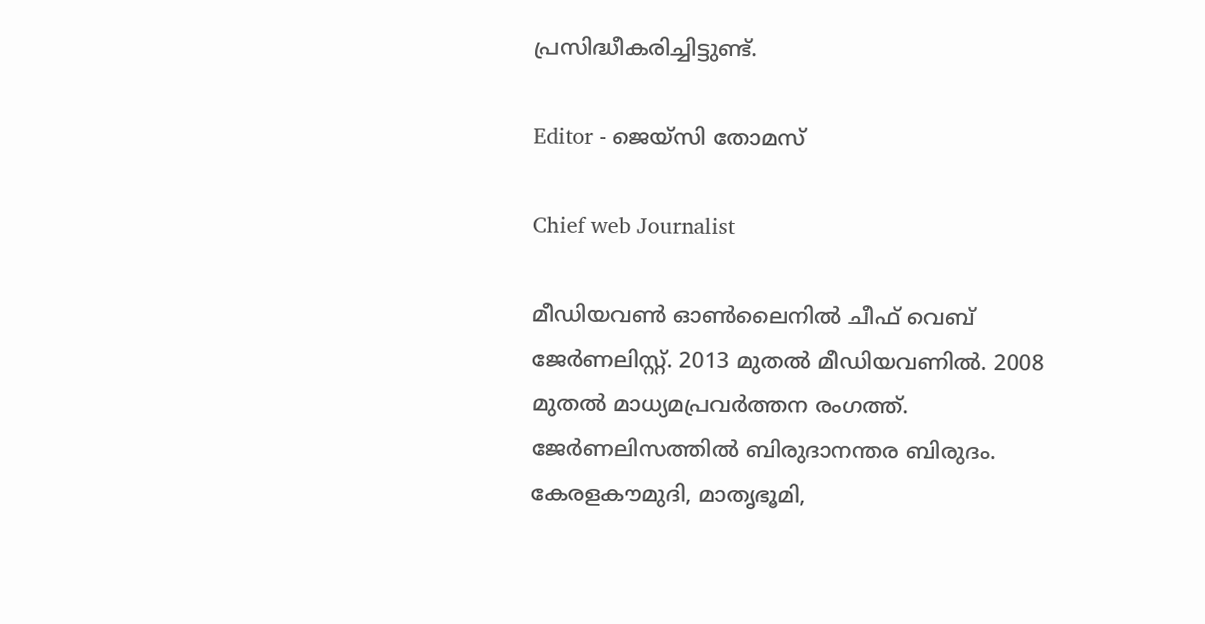പ്രസിദ്ധീകരിച്ചിട്ടുണ്ട്.

Editor - ജെയ്സി തോമസ്

Chief web Journalist

മീഡിയവൺ ഓൺലൈനിൽ ചീഫ് വെബ് ജേർണലിസ്റ്റ്. 2013 മുതൽ മീഡിയവണിൽ. 2008 മുതൽ മാധ്യമപ്രവർത്തന രംഗത്ത്. ജേർണലിസത്തിൽ ബിരുദാനന്തര ബിരുദം. കേരളകൗമുദി, മാതൃഭൂമി,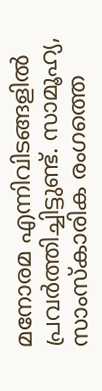മനോരമ എന്നിവിടങ്ങളിൽ പ്രവർത്തിച്ചിട്ടുണ്ട്. സാമൂഹ്യ, സാംസ്‌കാരിക രംഗത്തെ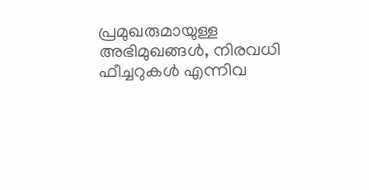പ്രമുഖരുമായുള്ള അഭിമുഖങ്ങൾ, നിരവധി ഫീച്ചറുകൾ എന്നിവ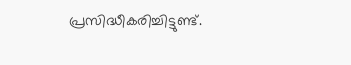പ്രസിദ്ധീകരിച്ചിട്ടുണ്ട്.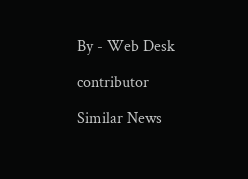By - Web Desk

contributor

Similar News